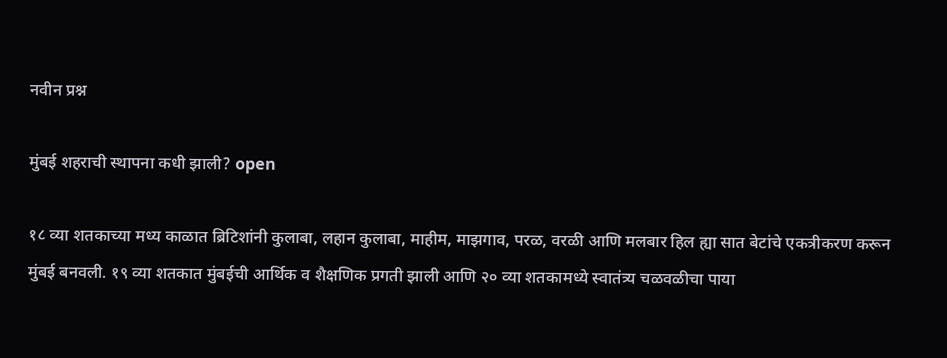नवीन प्रश्न

मुंबई शहराची स्थापना कधी झाली? open

१८ व्या शतकाच्या मध्य काळात ब्रिटिशांनी कुलाबा, लहान कुलाबा, माहीम, माझगाव, परळ, वरळी आणि मलबार हिल ह्या सात बेटांचे एकत्रीकरण करून मुंबई बनवली. १९ व्या शतकात मुंबईची आर्थिक व शैक्षणिक प्रगती झाली आणि २० व्या शतकामध्ये स्वातंत्र्य चळवळीचा पाया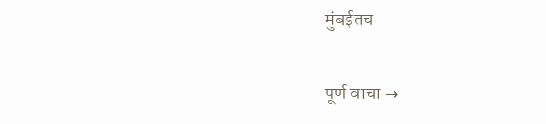मुंबईतच

पूर्ण वाचा →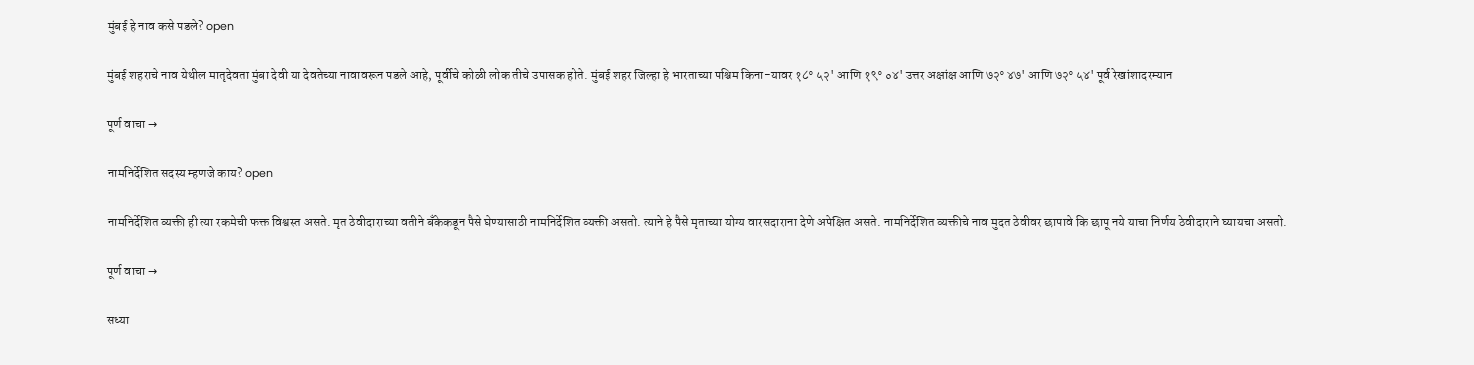मुंबई हे नाव कसे पडले? open

मुंबई शहराचे नाव येथील मातृदेवता मुंबा देवी या देवतेच्या नावावरून पडले आहे, पूर्वीचे कोळी लोक तीचे उपासक होते. मुंबई शहर जिल्हा हे भारताच्या पश्चिम किना-यावर १८° ५२' आणि १९° ०४' उत्तर अक्षांक्ष आणि ७२° ४७' आणि ७२° ५४' पूर्व रेखांशादरम्यान

पूर्ण वाचा →

नामनिर्देशित सदस्य म्हणजे काय? open

नामनिर्देशित व्यक्ती ही त्या रकमेची फक्त विश्वस्त असते. मृत ठेवीदाराच्या वतीने बँकेकडून पैसे घेण्यासाठी नामनिर्देशित व्यक्ती असतो. त्याने हे पैसे मृताच्या योग्य वारसदाराना देणे अपेक्षित असते. नामनिर्देशित व्यक्तीचे नाव मुदत ठेवीवर छापावे कि छापू नये याचा निर्णय ठेवीदाराने घ्यायचा असतो.

पूर्ण वाचा →

सध्या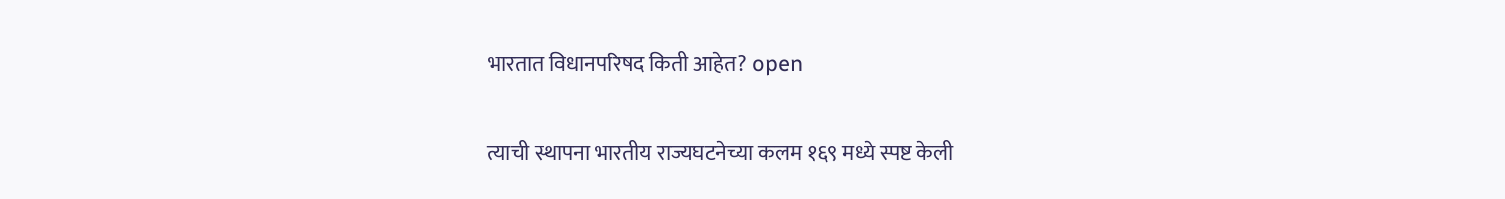भारतात विधानपरिषद किती आहेत? open

त्याची स्थापना भारतीय राज्यघटनेच्या कलम १६९ मध्ये स्पष्ट केली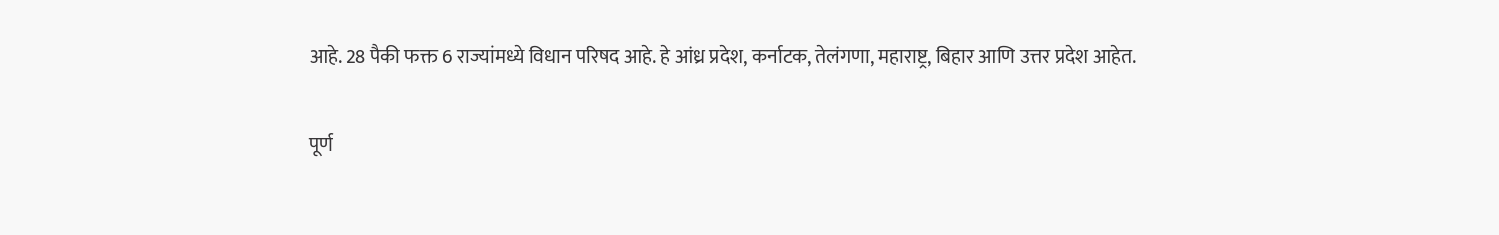आहे. 28 पैकी फक्त 6 राज्यांमध्ये विधान परिषद आहे. हे आंध्र प्रदेश, कर्नाटक, तेलंगणा, महाराष्ट्र, बिहार आणि उत्तर प्रदेश आहेत.

पूर्ण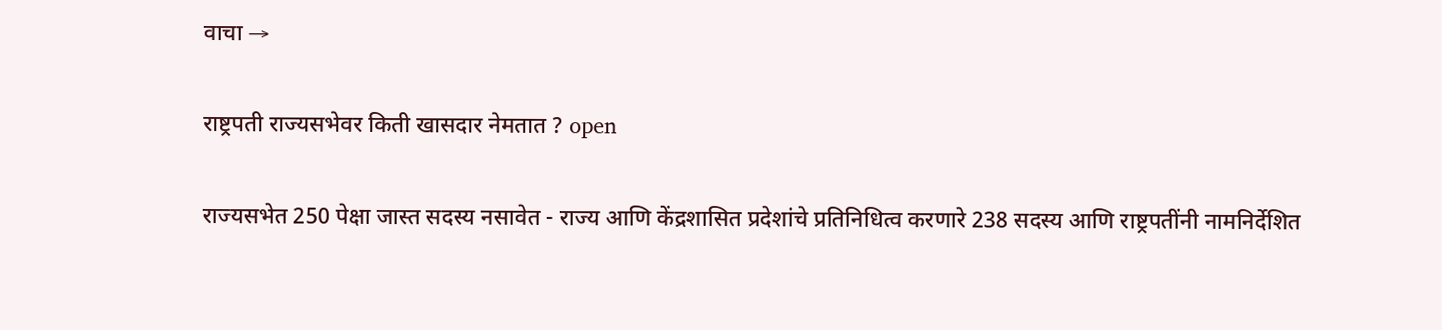वाचा →

राष्ट्रपती राज्यसभेवर किती खासदार नेमतात ? open

राज्यसभेत 250 पेक्षा जास्त सदस्य नसावेत - राज्य आणि केंद्रशासित प्रदेशांचे प्रतिनिधित्व करणारे 238 सदस्य आणि राष्ट्रपतींनी नामनिर्देशित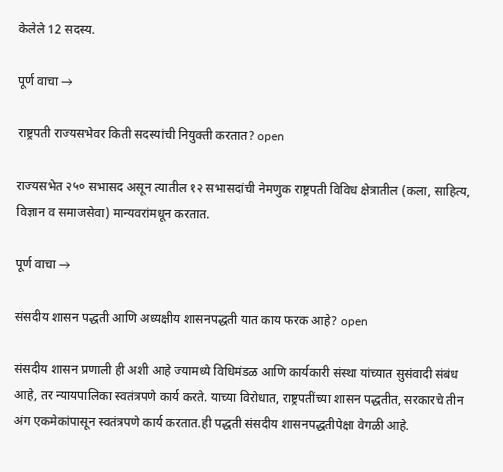केलेले 12 सदस्य.

पूर्ण वाचा →

राष्ट्रपती राज्यसभेवर किती सदस्यांची नियुक्ती करतात? open

राज्यसभेत २५० सभासद असून त्यातील १२ सभासदांची नेमणुक राष्ट्रपती विविध क्षेत्रातील (कला, साहित्य, विज्ञान व समाजसेवा) मान्यवरांमधून करतात.

पूर्ण वाचा →

संसदीय शासन पद्धती आणि अध्यक्षीय शासनपद्धती यात काय फरक आहे? open

संसदीय शासन प्रणाली ही अशी आहे ज्यामध्ये विधिमंडळ आणि कार्यकारी संस्था यांच्यात सुसंवादी संबंध आहे, तर न्यायपालिका स्वतंत्रपणे कार्य करते. याच्या विरोधात, राष्ट्रपतींच्या शासन पद्धतीत, सरकारचे तीन अंग एकमेकांपासून स्वतंत्रपणे कार्य करतात.ही पद्धती संसदीय शासनपद्धतीपेक्षा वेगळी आहे.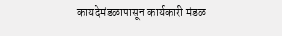कायदेमंडळापासून कार्यकारी मंडळ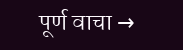पूर्ण वाचा →